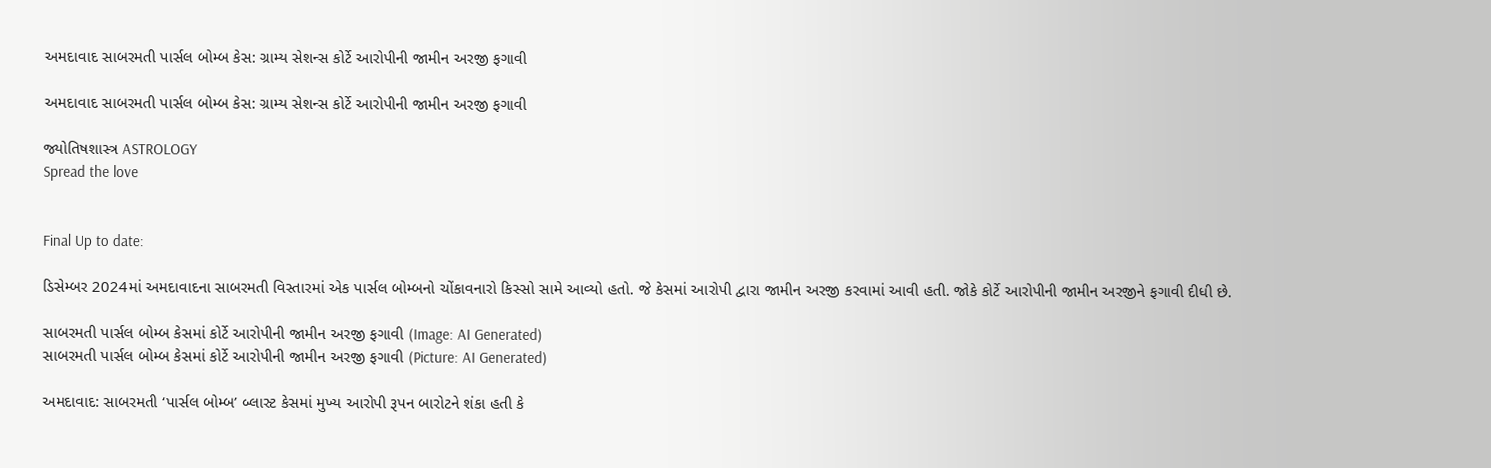અમદાવાદ સાબરમતી પાર્સલ બોમ્બ કેસ: ગ્રામ્ય સેશન્સ કોર્ટે આરોપીની જામીન અરજી ફગાવી

અમદાવાદ સાબરમતી પાર્સલ બોમ્બ કેસ: ગ્રામ્ય સેશન્સ કોર્ટે આરોપીની જામીન અરજી ફગાવી

જ્યોતિષશાસ્ત્ર ASTROLOGY
Spread the love


Final Up to date:

ડિસેમ્બર 2024માં અમદાવાદના સાબરમતી વિસ્તારમાં એક પાર્સલ બોમ્બનો ચોંકાવનારો કિસ્સો સામે આવ્યો હતો. જે કેસમાં આરોપી દ્વારા જામીન અરજી કરવામાં આવી હતી. જોકે કોર્ટે આરોપીની જામીન અરજીને ફગાવી દીધી છે.

સાબરમતી પાર્સલ બોમ્બ કેસમાં કોર્ટે આરોપીની જામીન અરજી ફગાવી (Image: AI Generated)
સાબરમતી પાર્સલ બોમ્બ કેસમાં કોર્ટે આરોપીની જામીન અરજી ફગાવી (Picture: AI Generated)

અમદાવાદ: સાબરમતી ‘પાર્સલ બોમ્બ’ બ્લાસ્ટ કેસમાં મુખ્ય આરોપી રૂપન બારોટને શંકા હતી કે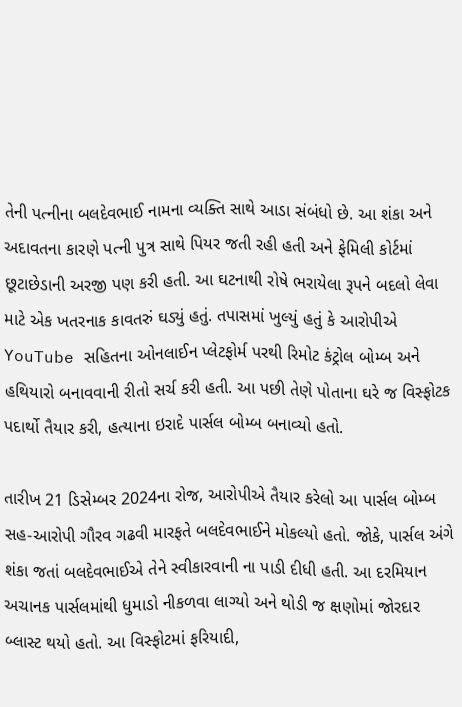તેની પત્નીના બલદેવભાઈ નામના વ્યક્તિ સાથે આડા સંબંધો છે. આ શંકા અને અદાવતના કારણે પત્ની પુત્ર સાથે પિયર જતી રહી હતી અને ફેમિલી કોર્ટમાં છૂટાછેડાની અરજી પણ કરી હતી. આ ઘટનાથી રોષે ભરાયેલા રૂપને બદલો લેવા માટે એક ખતરનાક કાવતરું ઘડ્યું હતું. તપાસમાં ખુલ્યું હતું કે આરોપીએ YouTube સહિતના ઓનલાઈન પ્લેટફોર્મ પરથી રિમોટ કંટ્રોલ બોમ્બ અને હથિયારો બનાવવાની રીતો સર્ચ કરી હતી. આ પછી તેણે પોતાના ઘરે જ વિસ્ફોટક પદાર્થો તૈયાર કરી, હત્યાના ઇરાદે પાર્સલ બોમ્બ બનાવ્યો હતો.

તારીખ 21 ડિસેમ્બર 2024ના રોજ, આરોપીએ તૈયાર કરેલો આ પાર્સલ બોમ્બ સહ-આરોપી ગૌરવ ગઢવી મારફતે બલદેવભાઈને મોકલ્યો હતો. જોકે, પાર્સલ અંગે શંકા જતાં બલદેવભાઈએ તેને સ્વીકારવાની ના પાડી દીધી હતી. આ દરમિયાન અચાનક પાર્સલમાંથી ધુમાડો નીકળવા લાગ્યો અને થોડી જ ક્ષણોમાં જોરદાર બ્લાસ્ટ થયો હતો. આ વિસ્ફોટમાં ફરિયાદી,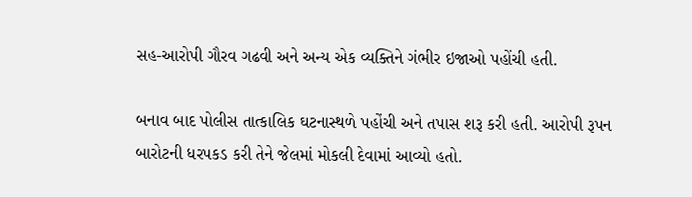સહ-આરોપી ગૌરવ ગઢવી અને અન્ય એક વ્યક્તિને ગંભીર ઇજાઓ પહોંચી હતી.

બનાવ બાદ પોલીસ તાત્કાલિક ઘટનાસ્થળે પહોંચી અને તપાસ શરૂ કરી હતી. આરોપી રૂપન બારોટની ધરપકડ કરી તેને જેલમાં મોકલી દેવામાં આવ્યો હતો.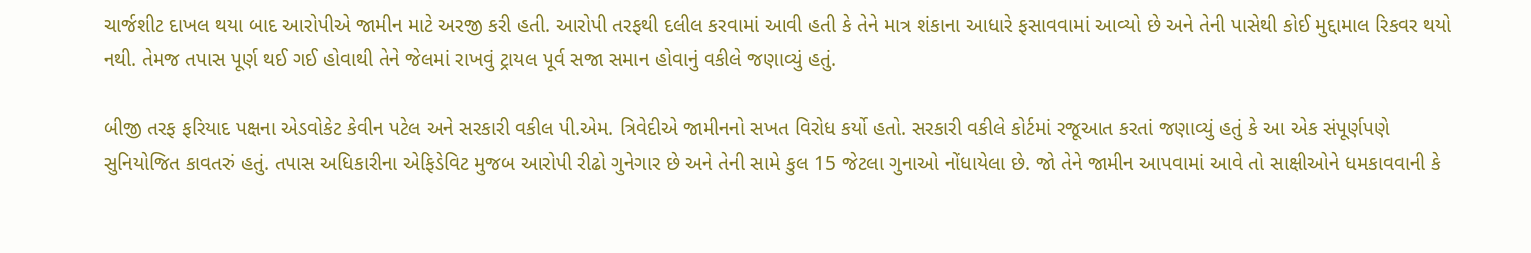ચાર્જશીટ દાખલ થયા બાદ આરોપીએ જામીન માટે અરજી કરી હતી. આરોપી તરફથી દલીલ કરવામાં આવી હતી કે તેને માત્ર શંકાના આધારે ફસાવવામાં આવ્યો છે અને તેની પાસેથી કોઈ મુદ્દામાલ રિકવર થયો નથી. તેમજ તપાસ પૂર્ણ થઈ ગઈ હોવાથી તેને જેલમાં રાખવું ટ્રાયલ પૂર્વ સજા સમાન હોવાનું વકીલે જણાવ્યું હતું.

બીજી તરફ ફરિયાદ પક્ષના એડવોકેટ કેવીન પટેલ અને સરકારી વકીલ પી.એમ. ત્રિવેદીએ જામીનનો સખત વિરોધ કર્યો હતો. સરકારી વકીલે કોર્ટમાં રજૂઆત કરતાં જણાવ્યું હતું કે આ એક સંપૂર્ણપણે સુનિયોજિત કાવતરું હતું. તપાસ અધિકારીના એફિડેવિટ મુજબ આરોપી રીઢો ગુનેગાર છે અને તેની સામે કુલ 15 જેટલા ગુનાઓ નોંધાયેલા છે. જો તેને જામીન આપવામાં આવે તો સાક્ષીઓને ધમકાવવાની કે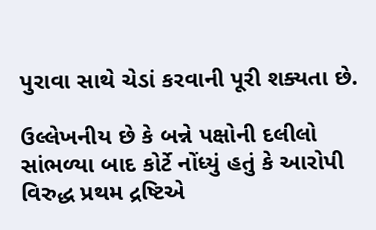પુરાવા સાથે ચેડાં કરવાની પૂરી શક્યતા છે.

ઉલ્લેખનીય છે કે બન્ને પક્ષોની દલીલો સાંભળ્યા બાદ કોર્ટે નોંધ્યું હતું કે આરોપી વિરુદ્ધ પ્રથમ દ્રષ્ટિએ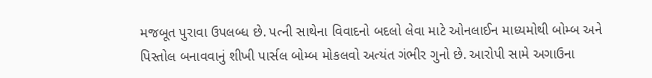મજબૂત પુરાવા ઉપલબ્ધ છે. પત્ની સાથેના વિવાદનો બદલો લેવા માટે ઓનલાઈન માધ્યમોથી બોમ્બ અને પિસ્તોલ બનાવવાનું શીખી પાર્સલ બોમ્બ મોકલવો અત્યંત ગંભીર ગુનો છે. આરોપી સામે અગાઉના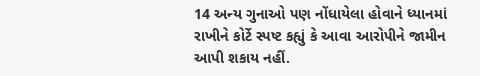14 અન્ય ગુનાઓ પણ નોંધાયેલા હોવાને ધ્યાનમાં રાખીને કોર્ટે સ્પષ્ટ કહ્યું કે આવા આરોપીને જામીન આપી શકાય નહીં.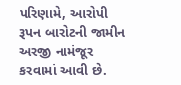પરિણામે, આરોપી રૂપન બારોટની જામીન અરજી નામંજૂર કરવામાં આવી છે.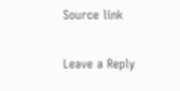Source link

Leave a Reply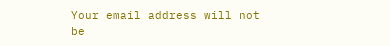Your email address will not be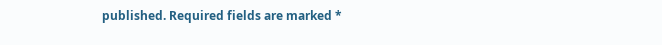published. Required fields are marked *